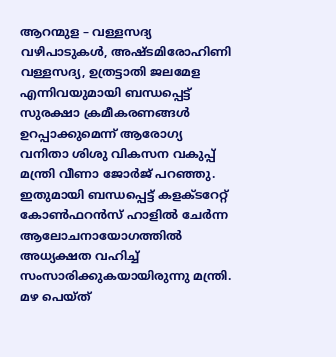ആറന്മുള – വള്ളസദ്യ വഴിപാടുകൾ, അഷ്ടമിരോഹിണി വള്ളസദ്യ, ഉത്രട്ടാതി ജലമേള എന്നിവയുമായി ബന്ധപ്പെട്ട് സുരക്ഷാ ക്രമീകരണങ്ങൾ ഉറപ്പാക്കുമെന്ന് ആരോഗ്യ വനിതാ ശിശു വികസന വകുപ്പ് മന്ത്രി വീണാ ജോർജ് പറഞ്ഞു. ഇതുമായി ബന്ധപ്പെട്ട് കളക്ടറേറ്റ് കോൺഫറൻസ് ഹാളിൽ ചേർന്ന ആലോചനായോഗത്തിൽ അധ്യക്ഷത വഹിച്ച് സംസാരിക്കുകയായിരുന്നു മന്ത്രി. മഴ പെയ്ത്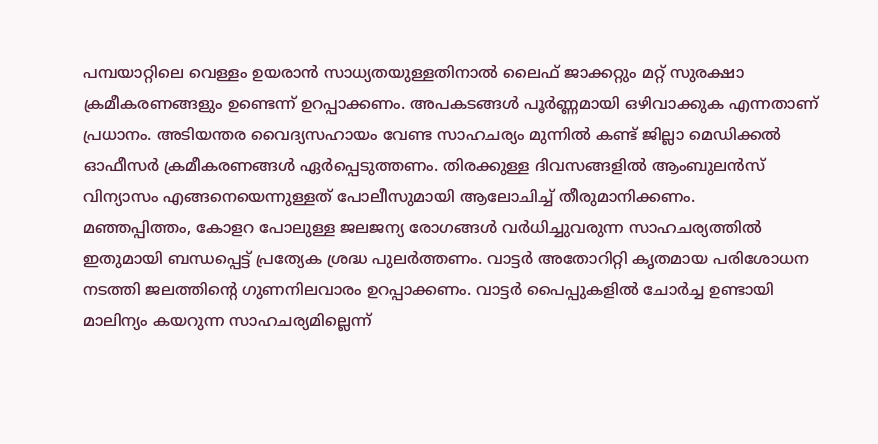പമ്പയാറ്റിലെ വെള്ളം ഉയരാൻ സാധ്യതയുള്ളതിനാൽ ലൈഫ് ജാക്കറ്റും മറ്റ് സുരക്ഷാ ക്രമീകരണങ്ങളും ഉണ്ടെന്ന് ഉറപ്പാക്കണം. അപകടങ്ങൾ പൂർണ്ണമായി ഒഴിവാക്കുക എന്നതാണ് പ്രധാനം. അടിയന്തര വൈദ്യസഹായം വേണ്ട സാഹചര്യം മുന്നിൽ കണ്ട് ജില്ലാ മെഡിക്കൽ ഓഫീസർ ക്രമീകരണങ്ങൾ ഏർപ്പെടുത്തണം. തിരക്കുള്ള ദിവസങ്ങളിൽ ആംബുലൻസ് വിന്യാസം എങ്ങനെയെന്നുള്ളത് പോലീസുമായി ആലോചിച്ച് തീരുമാനിക്കണം.
മഞ്ഞപ്പിത്തം, കോളറ പോലുള്ള ജലജന്യ രോഗങ്ങൾ വർധിച്ചുവരുന്ന സാഹചര്യത്തിൽ ഇതുമായി ബന്ധപ്പെട്ട് പ്രത്യേക ശ്രദ്ധ പുലർത്തണം. വാട്ടർ അതോറിറ്റി കൃതമായ പരിശോധന നടത്തി ജലത്തിന്റെ ഗുണനിലവാരം ഉറപ്പാക്കണം. വാട്ടർ പൈപ്പുകളിൽ ചോർച്ച ഉണ്ടായി മാലിന്യം കയറുന്ന സാഹചര്യമില്ലെന്ന്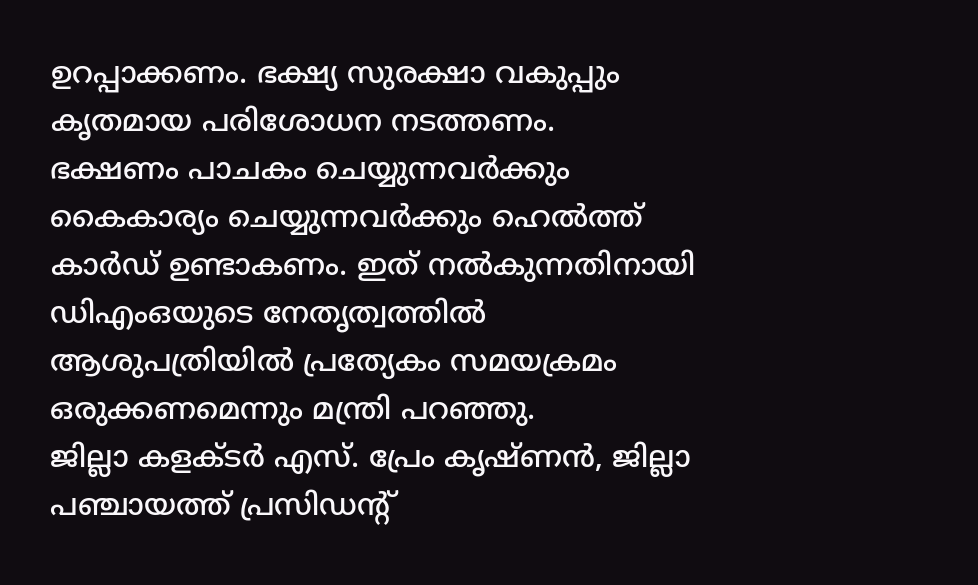ഉറപ്പാക്കണം. ഭക്ഷ്യ സുരക്ഷാ വകുപ്പും കൃതമായ പരിശോധന നടത്തണം.
ഭക്ഷണം പാചകം ചെയ്യുന്നവർക്കും കൈകാര്യം ചെയ്യുന്നവർക്കും ഹെൽത്ത് കാർഡ് ഉണ്ടാകണം. ഇത് നൽകുന്നതിനായി ഡിഎംഒയുടെ നേതൃത്വത്തിൽ ആശുപത്രിയിൽ പ്രത്യേകം സമയക്രമം ഒരുക്കണമെന്നും മന്ത്രി പറഞ്ഞു.
ജില്ലാ കളക്ടർ എസ്. പ്രേം കൃഷ്ണൻ, ജില്ലാ പഞ്ചായത്ത് പ്രസിഡന്റ്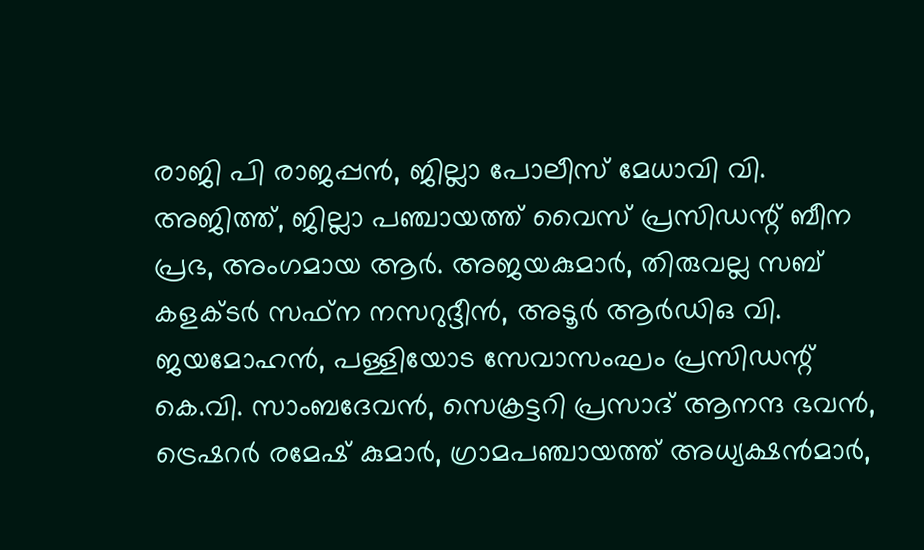രാജി പി രാജപ്പൻ, ജില്ലാ പോലീസ് മേധാവി വി. അജിത്ത്, ജില്ലാ പഞ്ചായത്ത് വൈസ് പ്രസിഡന്റ് ബീന പ്രഭ, അംഗമായ ആർ. അജയകുമാർ, തിരുവല്ല സബ് കളക്ടർ സഫ്ന നസറുദ്ദീൻ, അടൂർ ആർഡിഒ വി. ജയമോഹൻ, പള്ളിയോട സേവാസംഘം പ്രസിഡന്റ് കെ.വി. സാംബദേവൻ, സെക്രട്ടറി പ്രസാദ് ആനന്ദ ഭവൻ, ട്രെഷറർ രമേഷ് കുമാർ, ഗ്രാമപഞ്ചായത്ത് അധ്യക്ഷൻമാർ,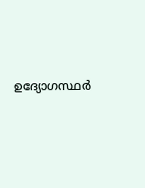ഉദ്യോഗസ്ഥർ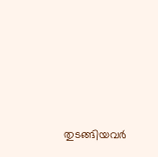തുടങ്ങിയവർ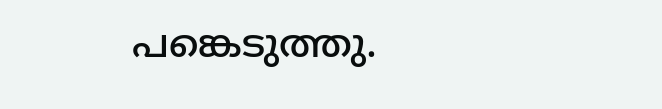പങ്കെടുത്തു.